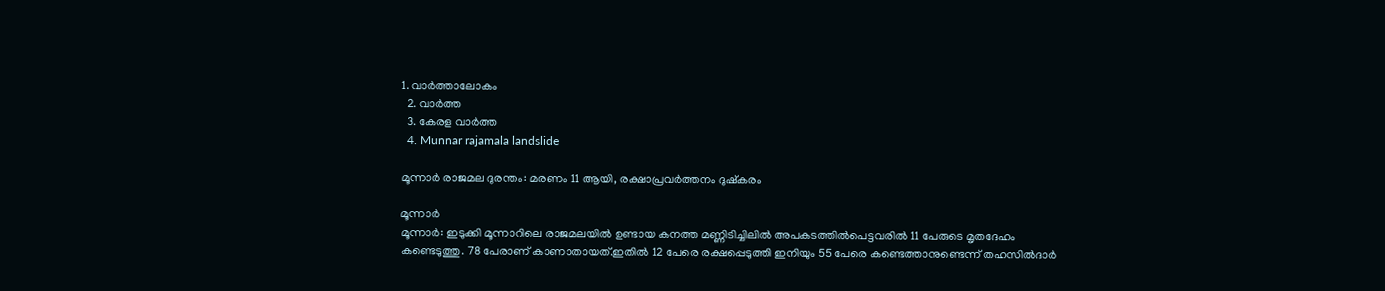1. വാര്‍ത്താലോകം
  2. വാര്‍ത്ത
  3. കേരള വാര്‍ത്ത
  4. Munnar rajamala landslide

മൂന്നാർ രാജമല ദുരന്തം: മരണം 11 ആയി, രക്ഷാപ്രവർത്തനം ദുഷ്‌കരം

മൂന്നാർ
മൂന്നാർ: ഇടുക്കി മൂന്നാറിലെ രാജമലയിൽ ഉണ്ടായ കനത്ത മണ്ണിടിച്ചിലിൽ അപകടത്തിൽപെട്ടവരിൽ 11 പേരുടെ മൃതദേഹം കണ്ടെടുത്തു. 78 പേരാണ് കാണാതായത്.ഇതിൽ 12 പേരെ രക്ഷപ്പെടുത്തി ഇനിയും 55 പേരെ കണ്ടെത്താനുണ്ടെന്ന് തഹസിൽദാർ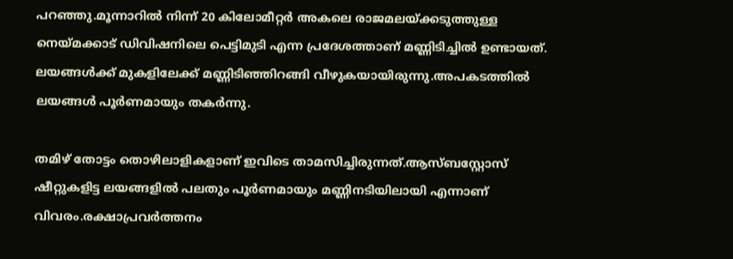പറഞ്ഞു.മൂന്നാറിൽ നിന്ന് 20 കിലോമീറ്റർ അകലെ രാജമലയ്ക്കടുത്തുള്ള നെയ്മക്കാട് ഡിവിഷനിലെ പെട്ടിമുടി എന്ന പ്രദേശത്താണ് മണ്ണിടിച്ചിൽ ഉണ്ടായത്. ലയങ്ങൾക്ക് മുകളിലേക്ക് മണ്ണിടിഞ്ഞിറങ്ങി വീഴുകയായിരുന്നു.അപകടത്തിൽ ലയങ്ങൾ പൂർണമായും തകർന്നു.

തമിഴ് തോട്ടം തൊഴിലാളികളാണ് ഇവിടെ താമസിച്ചിരുന്നത്.ആസ്ബസ്റ്റോസ് ഷീറ്റുകളിട്ട ലയങ്ങളിൽ പലതും പൂർണമായും മണ്ണിനടിയിലായി എന്നാണ് വിവരം.രക്ഷാപ്രവർത്തനം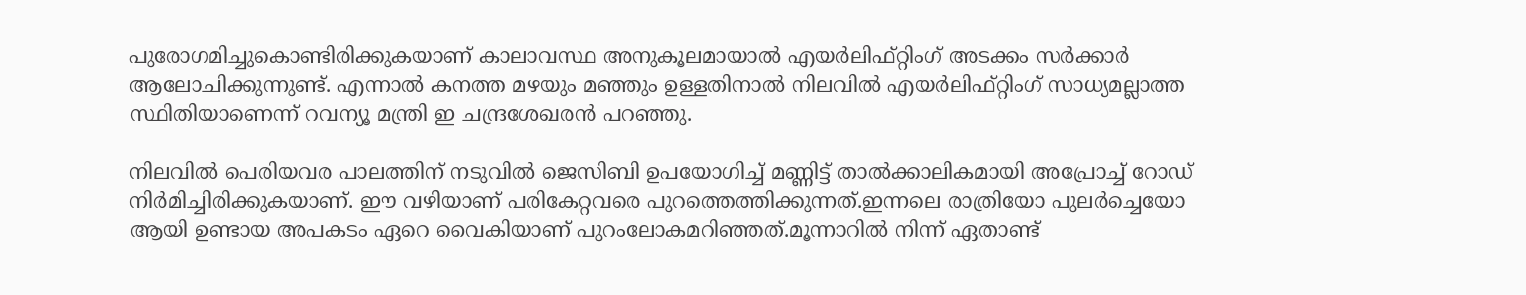പുരോഗമിച്ചുകൊണ്ടിരിക്കുകയാണ് കാലാവസ്ഥ അനുകൂലമായാൽ എയർലിഫ്റ്റിംഗ് അടക്കം സർക്കാർ ആലോചിക്കുന്നുണ്ട്. എന്നാൽ കനത്ത മഴയും മഞ്ഞും ഉള്ളതിനാൽ നിലവിൽ എയർലിഫ്റ്റിംഗ് സാധ്യമല്ലാത്ത സ്ഥിതിയാണെന്ന് റവന്യൂ മന്ത്രി ഇ ചന്ദ്രശേഖരൻ പറഞ്ഞു.

നിലവിൽ പെരിയവര പാലത്തിന് നടുവിൽ ജെസിബി ഉപയോഗിച്ച് മണ്ണിട്ട് താൽക്കാലികമായി അപ്രോച്ച് റോഡ് നിർമിച്ചിരിക്കുകയാണ്. ഈ വഴിയാണ് പരികേറ്റവരെ പുറത്തെത്തിക്കുന്നത്.ഇന്നലെ രാത്രിയോ പുലർച്ചെയോ ആയി ഉണ്ടായ അപകടം ഏറെ വൈകിയാണ് പുറംലോകമറിഞ്ഞത്.മൂന്നാറിൽ നിന്ന് ഏതാണ്ട്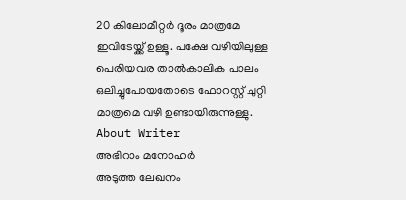20 കിലോമീറ്റർ ദൂരം മാത്രമേ ഇവിടേയ്ക്ക് ഉള്ളൂ. പക്ഷേ വഴിയിലുള്ള പെരിയവര താൽകാലിക പാലം ഒലിച്ചുപോയതോടെ ഫോറസ്റ്റ് ചുറ്റി മാത്രമെ വഴി ഉണ്ടായിരുന്നുള്ളു.
About Writer
അഭിറാം മനോഹർ
അടുത്ത ലേഖനം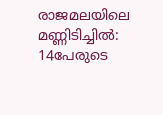രാജമലയിലെ മണ്ണിടിച്ചില്‍: 14പേരുടെ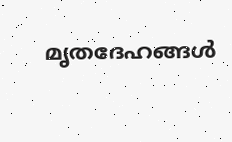മൃതദേഹങ്ങള്‍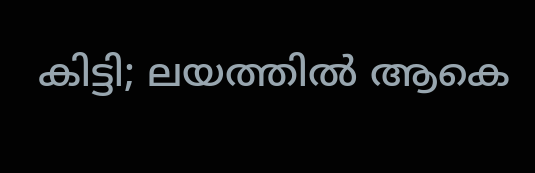കിട്ടി; ലയത്തില്‍ ആകെ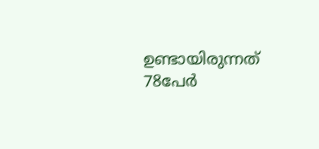ഉണ്ടായിരുന്നത് 78പേര്‍